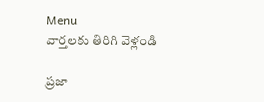Menu
వార్తలకు తిరిగి వెళ్లండి

ప్రజా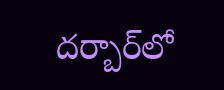దర్బార్‌లో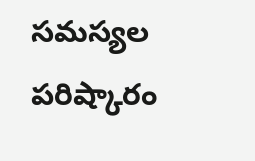సమస్యల పరిష్కారం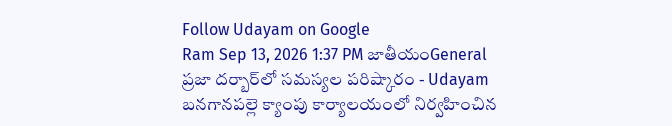Follow Udayam on Google
Ram Sep 13, 2026 1:37 PM జాతీయంGeneral
ప్రజా దర్బార్‌లో సమస్యల పరిష్కారం - Udayam
బనగానపల్లె క్యాంపు కార్యాలయంలో నిర్వహించిన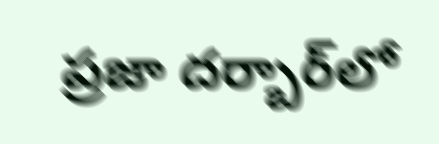ప్రజా దర్బార్‌లో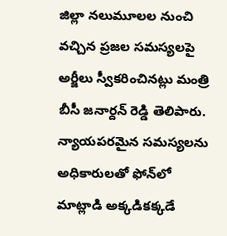జిల్లా నలుమూలల నుంచి వచ్చిన ప్రజల సమస్యలపై అర్జీలు స్వీకరించినట్లు మంత్రి బీసీ జనార్దన్ రెడ్డి తెలిపారు. న్యాయపరమైన సమస్యలను అధికారులతో ఫోన్‌లో మాట్లాడి అక్కడికక్కడే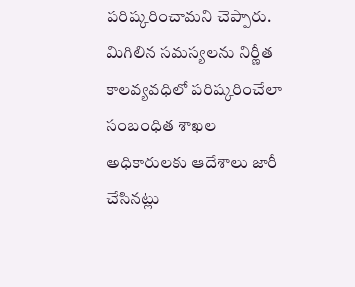పరిష్కరించామని చెప్పారు. మిగిలిన సమస్యలను నిర్ణీత కాలవ్యవధిలో పరిష్కరించేలా సంబంధిత శాఖల అధికారులకు ఆదేశాలు జారీ చేసినట్లు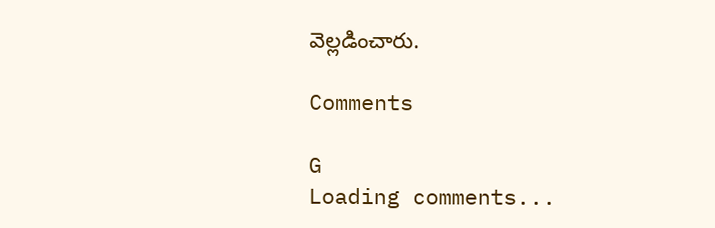వెల్లడించారు.

Comments

G
Loading comments...